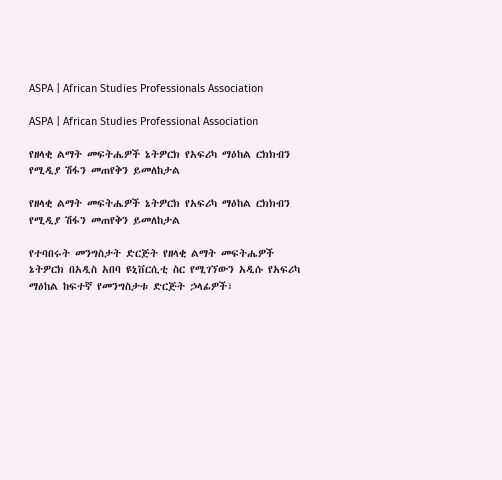ASPA | African Studies Professionals Association

ASPA | African Studies Professional Association

የዘላቂ ልማት መፍትሔዎች ኔትዎርክ የአፍሪካ ማዕከል ርክክብን የሚዲያ ሽፋን መጠየቅን ይመለከታል

የዘላቂ ልማት መፍትሔዎች ኔትዎርክ የአፍሪካ ማዕከል ርክክብን የሚዲያ ሽፋን መጠየቅን ይመለከታል

የተባበሩት መንግስታት ድርጅት የዘላቂ ልማት መፍትሔዎች ኔትዎርክ በአዲስ አበባ ዩኒቨርሲቲ ስር የሚገኘውን አዲሱ የአፍሪካ ማዕከል ከፍተኛ የመንግስታቱ ድርጅት ኃላፊዎች፣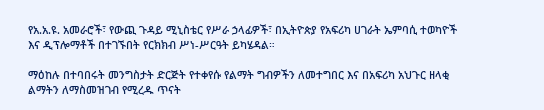የአ.አ.ዩ. አመራሮች፣ የውጪ ጉዳይ ሚኒስቴር የሥራ ኃላፊዎች፣ በኢትዮጵያ የአፍሪካ ሀገራት ኤምባሲ ተወካዮች እና ዲፕሎማቶች በተገኙበት የርክክብ ሥነ-ሥርዓት ይካሄዳል።

ማዕከሉ በተባበሩት መንግስታት ድርጅት የተቀየሱ የልማት ግብዎችን ለመተግበር እና በአፍሪካ አህጉር ዘላቂ ልማትን ለማስመዝገብ የሚረዱ ጥናት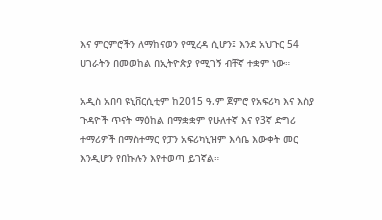እና ምርምሮችን ለማከናወን የሚረዳ ሲሆን፤ እንደ አህጉር 54 ሀገራትን በመወከል በኢትዮጵያ የሚገኝ ብቸኛ ተቋም ነው።

አዲስ አበባ ዩኒቨርሲቲም ከ2015 ዓ.ም ጀምሮ የአፍሪካ እና እስያ ጉዳዮች ጥናት ማዕከል በማቋቋም የሁለተኛ እና የ3ኛ ድግሪ ተማሪዎች በማስተማር የፓን አፍሪካኒዝም እሳቤ እውቀት መር እንዲሆን የበኩሉን እየተወጣ ይገኛል።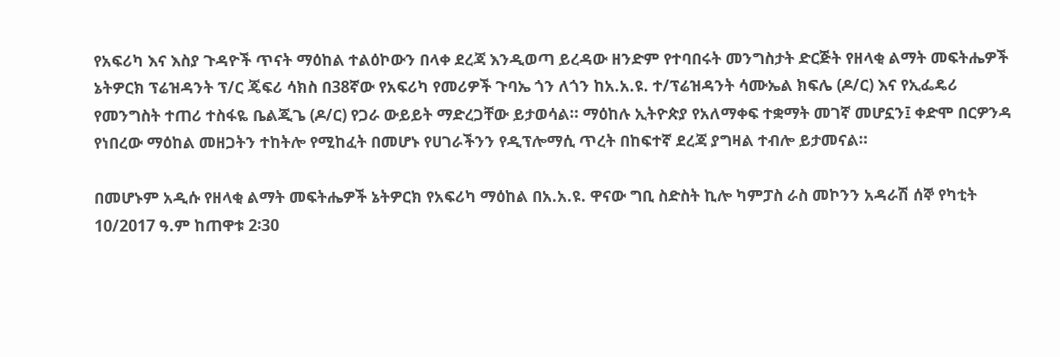የአፍሪካ እና እስያ ጉዳዮች ጥናት ማዕከል ተልዕኮውን በላቀ ደረጃ እንዲወጣ ይረዳው ዘንድም የተባበሩት መንግስታት ድርጅት የዘላቂ ልማት መፍትሔዎች ኔትዎርክ ፕሬዝዳንት ፕ/ር ጄፍሪ ሳክስ በ38ኛው የአፍሪካ የመሪዎች ጉባኤ ጎን ለጎን ከአ.አ.ዩ. ተ/ፕሬዝዳንት ሳሙኤል ክፍሌ (ዶ/ር) እና የኢፌዴሪ የመንግስት ተጠሪ ተስፋዬ ቤልጂጌ (ዶ/ር) የጋራ ውይይት ማድረጋቸው ይታወሳል። ማዕከሉ ኢትዮጵያ የአለማቀፍ ተቋማት መገኛ መሆኗን፤ ቀድሞ በርዎንዳ የነበረው ማዕከል መዘጋትን ተከትሎ የሚከፈት በመሆኑ የሀገራችንን የዲፕሎማሲ ጥረት በከፍተኛ ደረጃ ያግዛል ተብሎ ይታመናል።

በመሆኑም አዲሱ የዘላቂ ልማት መፍትሔዎች ኔትዎርክ የአፍሪካ ማዕከል በአ.አ.ዩ. ዋናው ግቢ ስድስት ኪሎ ካምፓስ ራስ መኮንን አዳራሽ ሰኞ የካቲት 10/2017 ዓ.ም ከጠዋቱ 2፡30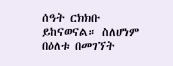ሰዓት ርክክቡ ይከናወናል። ስለሆነም በዕለቱ በመገኘት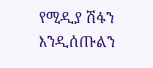የሚዲያ ሽፋን እንዲሰጡልን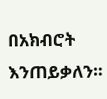በአክብሮት እንጠይቃለን።